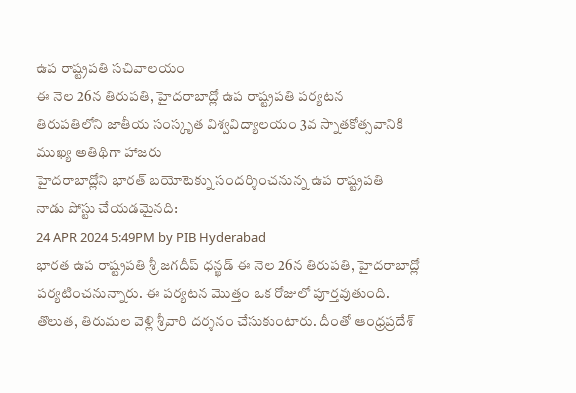ఉప రాష్ట్రపతి సచివాలయం
ఈ నెల 26న తిరుపతి, హైదరాబాద్లో ఉప రాష్ట్రపతి పర్యటన
తిరుపతిలోని జాతీయ సంస్కృత విశ్వవిద్యాలయం 3వ స్నాతకోత్సవానికి ముఖ్య అతిథిగా హాజరు
హైదరాబాద్లోని భారత్ బయోటెక్ను సందర్శించనున్న ఉప రాష్ట్రపతి
నాడు పోస్టు చేయడమైనది:
24 APR 2024 5:49PM by PIB Hyderabad
భారత ఉప రాష్ట్రపతి శ్రీ జగదీప్ ధన్ఖడ్ ఈ నెల 26న తిరుపతి, హైదరాబాద్లో పర్యటించనున్నారు. ఈ పర్యటన మొత్తం ఒక రోజులో పూర్తవుతుంది.
తొలుత, తిరుమల వెళ్లి శ్రీవారి దర్శనం చేసుకుంటారు. దీంతో ఆంధ్రప్రదేశ్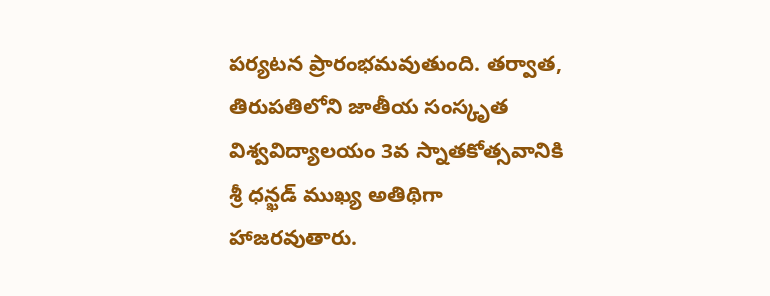పర్యటన ప్రారంభమవుతుంది. తర్వాత, తిరుపతిలోని జాతీయ సంస్కృత విశ్వవిద్యాలయం 3వ స్నాతకోత్సవానికి శ్రీ ధన్ఖడ్ ముఖ్య అతిథిగా హాజరవుతారు.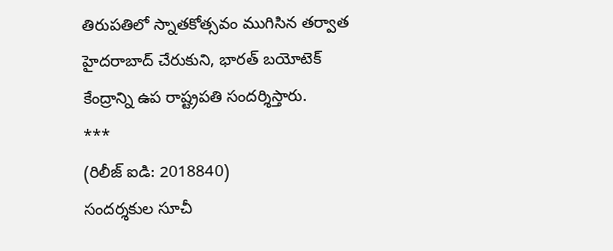తిరుపతిలో స్నాతకోత్సవం ముగిసిన తర్వాత హైదరాబాద్ చేరుకుని, భారత్ బయోటెక్ కేంద్రాన్ని ఉప రాష్ట్రపతి సందర్శిస్తారు.
***
(రిలీజ్ ఐడి: 2018840)
సందర్శకుల సూచీ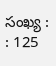సంఖ్య : : 125